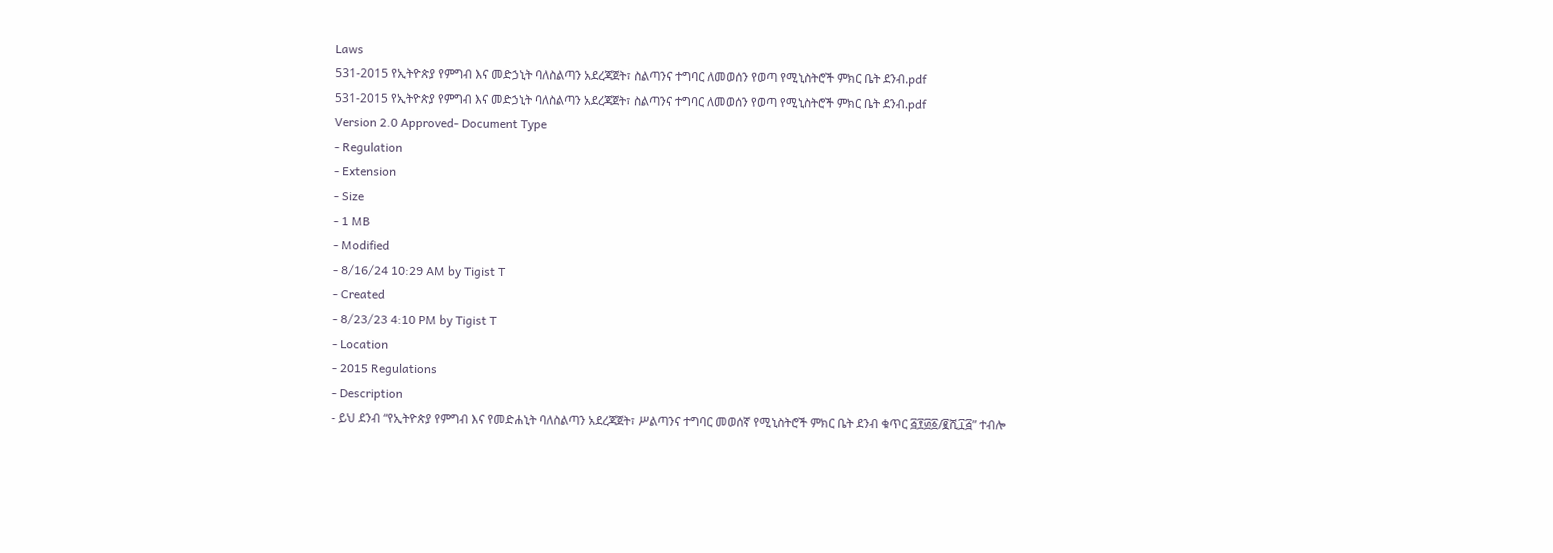Laws
531-2015 የኢትዮጵያ የምግብ እና መድኃኒት ባለስልጣን አደረጃጀት፣ ስልጣንና ተግባር ለመወሰን የወጣ የሚኒስትሮች ምክር ቤት ደንብ.pdf
531-2015 የኢትዮጵያ የምግብ እና መድኃኒት ባለስልጣን አደረጃጀት፣ ስልጣንና ተግባር ለመወሰን የወጣ የሚኒስትሮች ምክር ቤት ደንብ.pdf
Version 2.0 Approved- Document Type
- Regulation
- Extension
- Size
- 1 MB
- Modified
- 8/16/24 10:29 AM by Tigist T
- Created
- 8/23/23 4:10 PM by Tigist T
- Location
- 2015 Regulations
- Description
- ይህ ደንብ “የኢትዮጵያ የምግብ እና የመድሐኒት ባለስልጣን አደረጃጀት፣ ሥልጣንና ተግባር መወሰኛ የሚኒስትሮች ምክር ቤት ደንብ ቁጥር ፭፻፴፩/፪ሺ፲፭” ተብሎ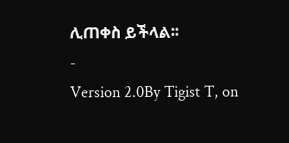ሊጠቀስ ይችላል፡፡
-
Version 2.0By Tigist T, on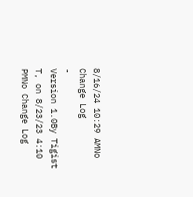8/16/24 10:29 AMNo Change Log
-
Version 1.0By Tigist T, on 8/23/23 4:10 PMNo Change Log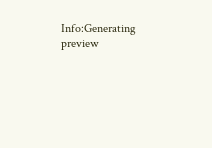Info:Generating preview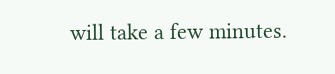will take a few minutes.